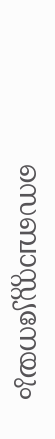സെബാസ്റ്റ്യനേയും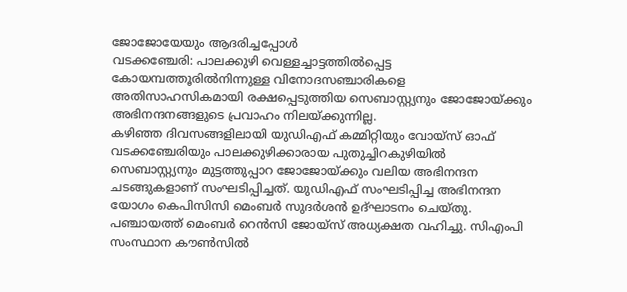ജോജോയേയും ആദരിച്ചപ്പോൾ
വടക്കഞ്ചേരി: പാലക്കുഴി വെള്ളച്ചാട്ടത്തിൽപ്പെട്ട കോയമ്പത്തൂരിൽനിന്നുള്ള വിനോദസഞ്ചാരികളെ അതിസാഹസികമായി രക്ഷപ്പെടുത്തിയ സെബാസ്റ്റ്യനും ജോജോയ്ക്കും അഭിനന്ദനങ്ങളുടെ പ്രവാഹം നിലയ്ക്കുന്നില്ല.
കഴിഞ്ഞ ദിവസങ്ങളിലായി യുഡിഎഫ് കമ്മിറ്റിയും വോയ്സ് ഓഫ് വടക്കഞ്ചേരിയും പാലക്കുഴിക്കാരായ പുതുച്ചിറകുഴിയിൽ സെബാസ്റ്റ്യനും മുട്ടത്തുപ്പാറ ജോജോയ്ക്കും വലിയ അഭിനന്ദന ചടങ്ങുകളാണ് സംഘടിപ്പിച്ചത്. യുഡിഎഫ് സംഘടിപ്പിച്ച അഭിനന്ദന യോഗം കെപിസിസി മെംബർ സുദർശൻ ഉദ്ഘാടനം ചെയ്തു.
പഞ്ചായത്ത് മെംബർ റെൻസി ജോയ്സ് അധ്യക്ഷത വഹിച്ചു. സിഎംപി സംസ്ഥാന കൗൺസിൽ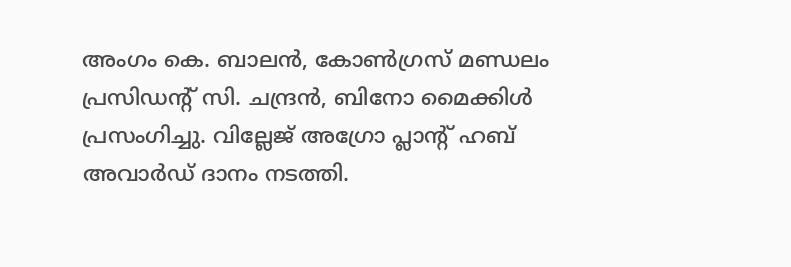അംഗം കെ. ബാലൻ, കോൺഗ്രസ് മണ്ഡലം പ്രസിഡന്റ് സി. ചന്ദ്രൻ, ബിനോ മൈക്കിൾ പ്രസംഗിച്ചു. വില്ലേജ് അഗ്രോ പ്ലാന്റ് ഹബ് അവാർഡ് ദാനം നടത്തി.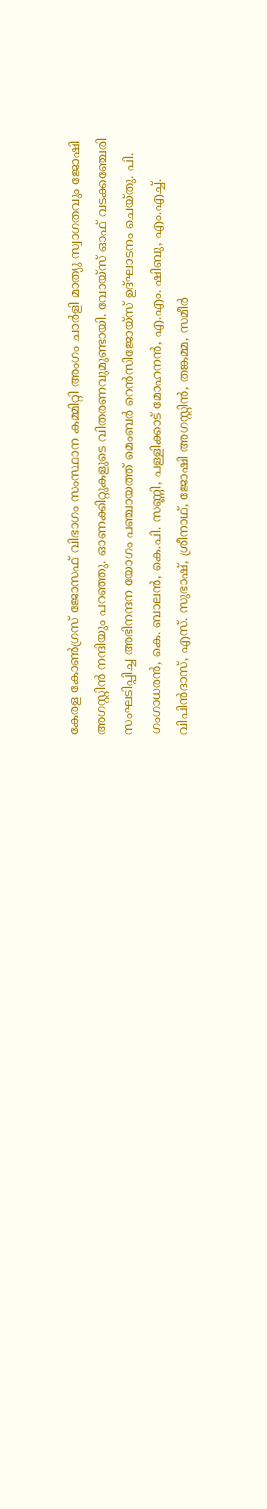കേരള കോൺഗ്രസ് ജോസഫ് വിഭാഗം സംസ്ഥാന കമ്മിറ്റി അംഗം ചാർളി മാത്യു സ്വാഗതവും ജോഷി അഗസ്റ്റിൻ നന്ദിയും പറഞ്ഞു. ഓണക്കിറ്റുകളുടെ വിതരണവുമുണ്ടായി. വോയ്സ് ഓഫ് വടക്കഞ്ചേരി സംഘടിപ്പിച്ച അഭിനന്ദന യോഗം പഞ്ചായത്ത് മെംബർ റെൻസിജോയ്സ് ഉദ്ഘാടനം ചെയ്തു. പി. ഗംഗാധരൻ, കെ. ബാലൻ, കെ.പി. സണ്ണി, പള്ളിക്കാട് മോഹനൻ, എ.എം. ഷിബു, എം.എച്ച്. വിപിൻദാസ്, എസ്. സുഭാഷ്, ശ്രീനാഥ്, ജോഷി അഗസ്റ്റിൻ, തങ്കമ്മ, സമീർ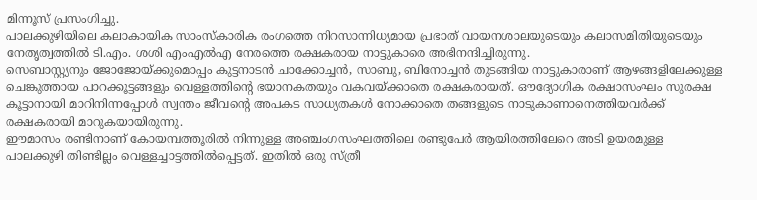മിന്നൂസ് പ്രസംഗിച്ചു.
പാലക്കുഴിയിലെ കലാകായിക സാംസ്കാരിക രംഗത്തെ നിറസാന്നിധ്യമായ പ്രഭാത് വായനശാലയുടെയും കലാസമിതിയുടെയും നേതൃത്വത്തിൽ ടി.എം. ശശി എംഎൽഎ നേരത്തെ രക്ഷകരായ നാട്ടുകാരെ അഭിനന്ദിച്ചിരുന്നു.
സെബാസ്റ്റ്യനും ജോജോയ്ക്കുമൊപ്പം കുട്ടനാടൻ ചാക്കോച്ചൻ, സാബു, ബിനോച്ചൻ തുടങ്ങിയ നാട്ടുകാരാണ് ആഴങ്ങളിലേക്കുള്ള ചെങ്കുത്തായ പാറക്കൂട്ടങ്ങളും വെള്ളത്തിന്റെ ഭയാനകതയും വകവയ്ക്കാതെ രക്ഷകരായത്. ഔദ്യോഗിക രക്ഷാസംഘം സുരക്ഷ കൂട്ടാനായി മാറിനിന്നപ്പോൾ സ്വന്തം ജീവന്റെ അപകട സാധ്യതകൾ നോക്കാതെ തങ്ങളുടെ നാടുകാണാനെത്തിയവർക്ക് രക്ഷകരായി മാറുകയായിരുന്നു.
ഈമാസം രണ്ടിനാണ് കോയമ്പത്തൂരിൽ നിന്നുള്ള അഞ്ചംഗസംഘത്തിലെ രണ്ടുപേർ ആയിരത്തിലേറെ അടി ഉയരമുള്ള പാലക്കുഴി തിണ്ടില്ലം വെള്ളച്ചാട്ടത്തിൽപ്പെട്ടത്. ഇതിൽ ഒരു സ്ത്രീ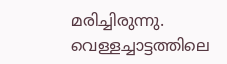മരിച്ചിരുന്നു. വെള്ളച്ചാട്ടത്തിലെ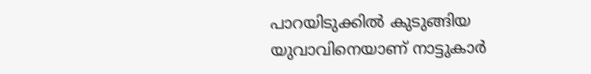പാറയിടുക്കിൽ കുടുങ്ങിയ യുവാവിനെയാണ് നാട്ടുകാർ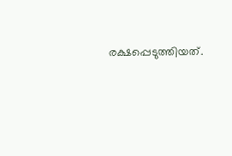രക്ഷപ്പെടുത്തിയത്.